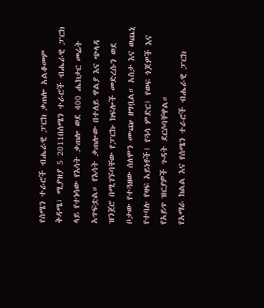የሰሜን ተራሮች ብሔራዊ ፓርክ ቃጠሎ አልቆመም
ቅዳሜ፣ ሚያዝያ 5 2011በሰሜን ተራሮች ብሔራዊ ፓርክ ላይ የተነሳው የእሳት ቃጠሎ ወደ 400 ሔክታር መሬት አጥፍቷል። የእሳት ቃጠሎው በተለይ ዋልያ እና ጭላዳ ዝንጀሮ በሚገኙባቸው የፓርኩ ክፍሎች መድረሱን ወደ ቦታው የተጓዘው ሰለሞን ሙጬ ዘግቧል። አስታ እና ወጨኒ የተባሉ የዛፍ አይነቶች፤ የጓሳ ምድር፤ የወፍ ጎጆዎች እና የአይጥ ዝርያዎች ጉዳት ደርሶባቸዋል።
የአማራ ክልል እና የሰሜን ተራሮች ብሔራዊ ፓርክ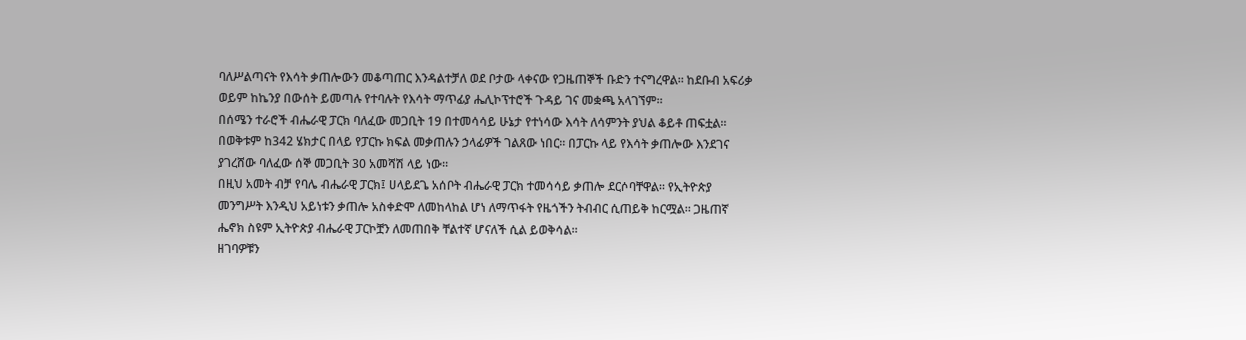ባለሥልጣናት የእሳት ቃጠሎውን መቆጣጠር እንዳልተቻለ ወደ ቦታው ላቀናው የጋዜጠኞች ቡድን ተናግረዋል። ከደቡብ አፍሪቃ ወይም ከኬንያ በውሰት ይመጣሉ የተባሉት የእሳት ማጥፊያ ሔሊኮፕተሮች ጉዳይ ገና መቋጫ አላገኘም።
በሰሜን ተራሮች ብሔራዊ ፓርክ ባለፈው መጋቢት 19 በተመሳሳይ ሁኔታ የተነሳው እሳት ለሳምንት ያህል ቆይቶ ጠፍቷል። በወቅቱም ከ342 ሄክታር በላይ የፓርኩ ክፍል መቃጠሉን ኃላፊዎች ገልጸው ነበር፡፡ በፓርኩ ላይ የእሳት ቃጠሎው እንደገና ያገረሸው ባለፈው ሰኞ መጋቢት 30 አመሻሽ ላይ ነው።
በዚህ አመት ብቻ የባሌ ብሔራዊ ፓርክ፤ ሀላይደጌ አሰቦት ብሔራዊ ፓርክ ተመሳሳይ ቃጠሎ ደርሶባቸዋል። የኢትዮጵያ መንግሥት እንዲህ አይነቱን ቃጠሎ አስቀድሞ ለመከላከል ሆነ ለማጥፋት የዜጎችን ትብብር ሲጠይቅ ከርሟል። ጋዜጠኛ ሔኖክ ስዩም ኢትዮጵያ ብሔራዊ ፓርኮቿን ለመጠበቅ ቸልተኛ ሆናለች ሲል ይወቅሳል።
ዘገባዎቹን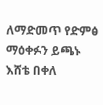ለማድመጥ የድምፅ ማዕቀፉን ይጫኑ
እሸቴ በቀለ